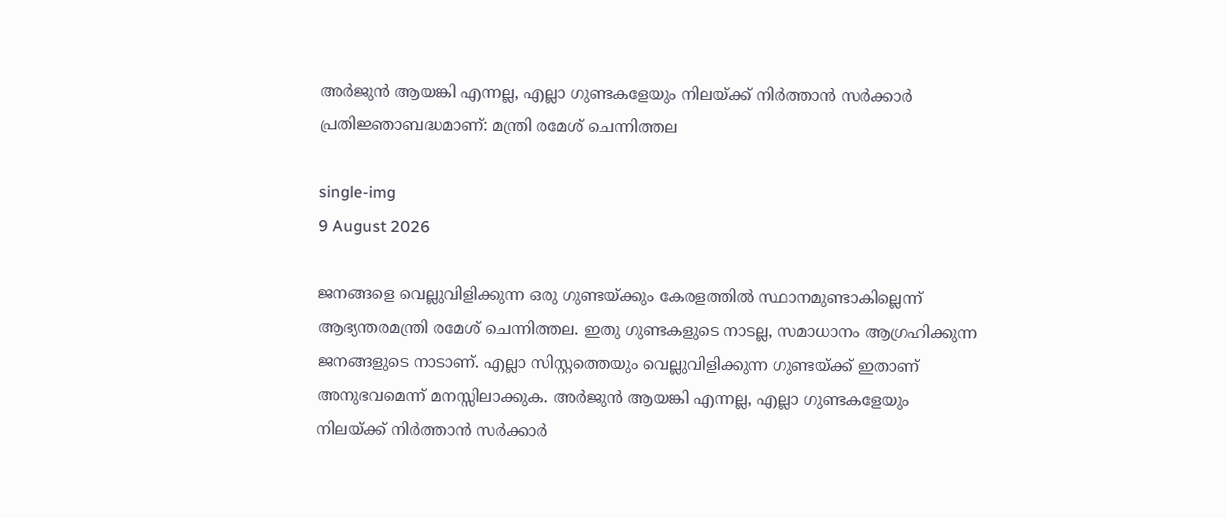അര്‍ജുന്‍ ആയങ്കി എന്നല്ല, എല്ലാ ഗുണ്ടകളേയും നിലയ്ക്ക് നിര്‍ത്താന്‍ സര്‍ക്കാര്‍ പ്രതിജ്ഞാബദ്ധമാണ്: മന്ത്രി രമേശ് ചെന്നിത്തല

single-img
9 August 2026

ജനങ്ങളെ വെല്ലുവിളിക്കുന്ന ഒരു ഗുണ്ടയ്ക്കും കേരളത്തില്‍ സ്ഥാനമുണ്ടാകില്ലെന്ന് ആഭ്യന്തരമന്ത്രി രമേശ് ചെന്നിത്തല. ഇതു ഗുണ്ടകളുടെ നാടല്ല, സമാധാനം ആഗ്രഹിക്കുന്ന ജനങ്ങളുടെ നാടാണ്. എല്ലാ സിസ്റ്റത്തെയും വെല്ലുവിളിക്കുന്ന ഗുണ്ടയ്ക്ക് ഇതാണ് അനുഭവമെന്ന് മനസ്സിലാക്കുക. അര്‍ജുന്‍ ആയങ്കി എന്നല്ല, എല്ലാ ഗുണ്ടകളേയും നിലയ്ക്ക് നിര്‍ത്താന്‍ സര്‍ക്കാര്‍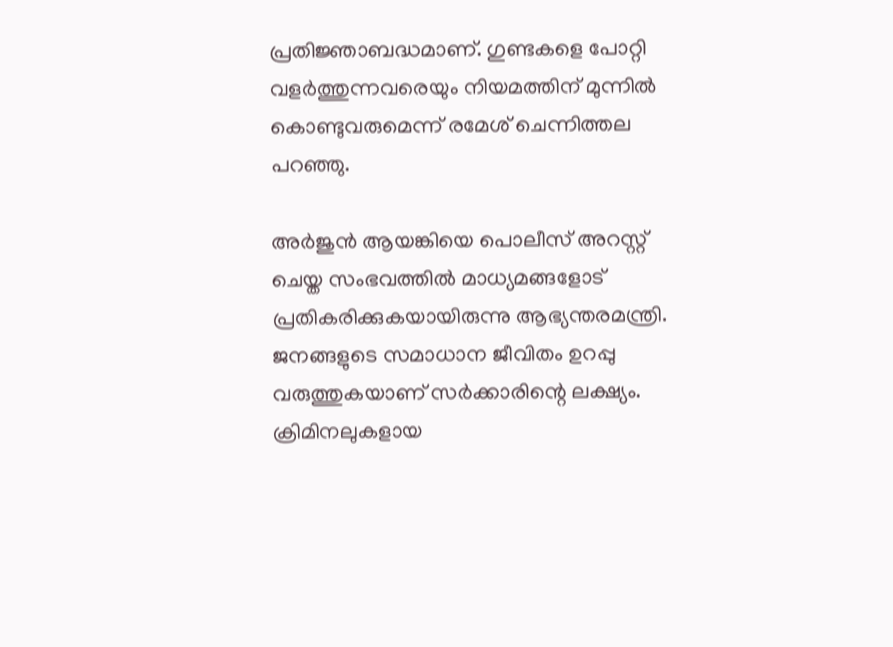പ്രതിജ്ഞാബദ്ധമാണ്. ഗുണ്ടകളെ പോറ്റി വളര്‍ത്തുന്നവരെയും നിയമത്തിന് മുന്നില്‍ കൊണ്ടുവരുമെന്ന് രമേശ് ചെന്നിത്തല പറഞ്ഞു.

അര്‍ജുന്‍ ആയങ്കിയെ പൊലീസ് അറസ്റ്റ് ചെയ്ത സംഭവത്തില്‍ മാധ്യമങ്ങളോട് പ്രതികരിക്കുകയായിരുന്നു ആഭ്യന്തരമന്ത്രി. ജനങ്ങളുടെ സമാധാന ജീവിതം ഉറപ്പു വരുത്തുകയാണ് സര്‍ക്കാരിന്റെ ലക്ഷ്യം. ക്രിമിനലുകളായ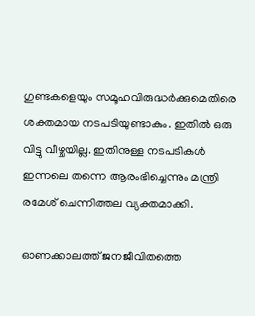ഗുണ്ടകളെയും സമൂഹവിരുദ്ധര്‍ക്കുമെതിരെ ശക്തമായ നടപടിയുണ്ടാകും. ഇതില്‍ ഒരു വിട്ടു വീഴ്ചയില്ല. ഇതിനുള്ള നടപടികള്‍ ഇന്നലെ തന്നെ ആരംഭിച്ചെന്നും മന്ത്രി രമേശ് ചെന്നിത്തല വ്യക്തമാക്കി.

ഓണക്കാലത്ത് ജനജീവിതത്തെ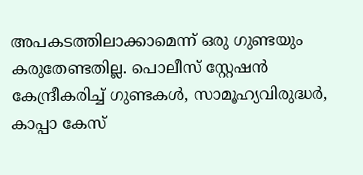അപകടത്തിലാക്കാമെന്ന് ഒരു ഗുണ്ടയും കരുതേണ്ടതില്ല. പൊലീസ് സ്റ്റേഷന്‍ കേന്ദ്രീകരിച്ച് ഗുണ്ടകള്‍, സാമൂഹ്യവിരുദ്ധര്‍, കാപ്പാ കേസ്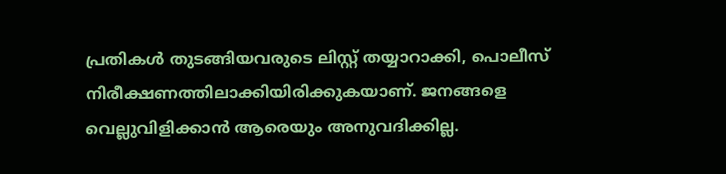പ്രതികള്‍ തുടങ്ങിയവരുടെ ലിസ്റ്റ് തയ്യാറാക്കി, പൊലീസ് നിരീക്ഷണത്തിലാക്കിയിരിക്കുകയാണ്. ജനങ്ങളെ വെല്ലുവിളിക്കാന്‍ ആരെയും അനുവദിക്കില്ല.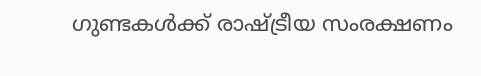ഗുണ്ടകള്‍ക്ക് രാഷ്ട്രീയ സംരക്ഷണം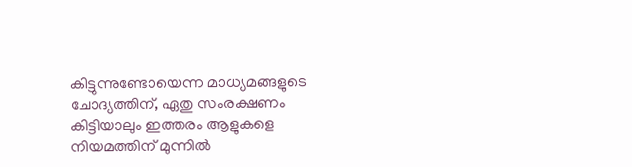കിട്ടുന്നുണ്ടോയെന്ന മാധ്യമങ്ങളുടെ ചോദ്യത്തിന്, ഏതു സംരക്ഷണം കിട്ടിയാലും ഇത്തരം ആളുകളെ നിയമത്തിന് മുന്നില്‍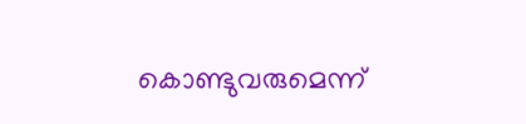കൊണ്ടുവരുമെന്ന്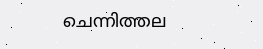ചെന്നിത്തല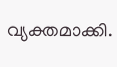വ്യക്തമാക്കി.